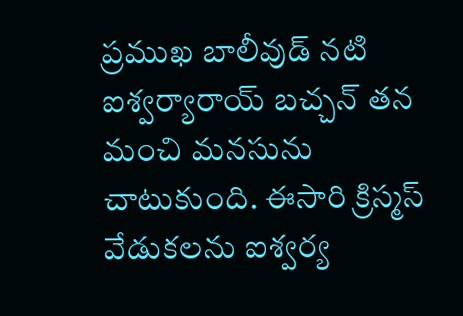ప్రముఖ బాలీవుడ్ నటి ఐశ్వర్యారాయ్ బచ్చన్ తన మంచి మనసును చాటుకుంది. ఈసారి క్రిస్మస్ వేడుకలను ఐశ్వర్య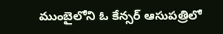ముంబైలోని ఓ కేన్సర్ ఆసుపత్రిలో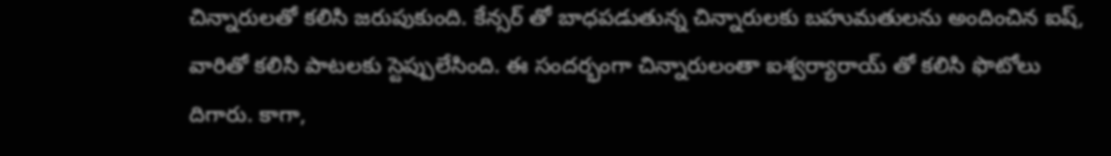చిన్నారులతో కలిసి జరుపుకుంది. కేన్సర్ తో బాధపడుతున్న చిన్నారులకు బహుమతులను అందించిన ఐష్, వారితో కలిసి పాటలకు స్టెప్పులేసింది. ఈ సందర్భంగా చిన్నారులంతా ఐశ్వర్యారాయ్ తో కలిసి ఫొటోలు దిగారు. కాగా,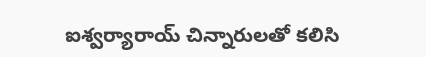ఐశ్వర్యారాయ్ చిన్నారులతో కలిసి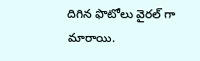దిగిన ఫొటోలు వైరల్ గా మారాయి.